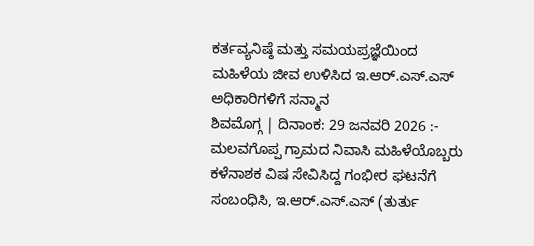ಕರ್ತವ್ಯನಿಷ್ಠೆ ಮತ್ತು ಸಮಯಪ್ರಜ್ಞೆಯಿಂದ ಮಹಿಳೆಯ ಜೀವ ಉಳಿಸಿದ ಇ.ಆರ್.ಎಸ್.ಎಸ್ ಅಧಿಕಾರಿಗಳಿಗೆ ಸನ್ಮಾನ
ಶಿವಮೊಗ್ಗ | ದಿನಾಂಕ: 29 ಜನವರಿ 2026 :- ಮಲವಗೊಪ್ಪ ಗ್ರಾಮದ ನಿವಾಸಿ ಮಹಿಳೆಯೊಬ್ಬರು ಕಳೆನಾಶಕ ವಿಷ ಸೇವಿಸಿದ್ದ ಗಂಭೀರ ಘಟನೆಗೆ ಸಂಬಂಧಿಸಿ, ಇ.ಆರ್.ಎಸ್.ಎಸ್ (ತುರ್ತು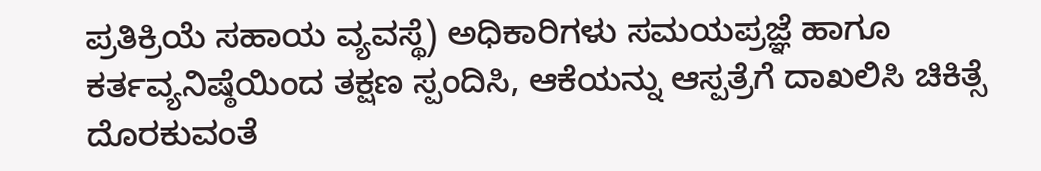ಪ್ರತಿಕ್ರಿಯೆ ಸಹಾಯ ವ್ಯವಸ್ಥೆ) ಅಧಿಕಾರಿಗಳು ಸಮಯಪ್ರಜ್ಞೆ ಹಾಗೂ ಕರ್ತವ್ಯನಿಷ್ಠೆಯಿಂದ ತಕ್ಷಣ ಸ್ಪಂದಿಸಿ, ಆಕೆಯನ್ನು ಆಸ್ಪತ್ರೆಗೆ ದಾಖಲಿಸಿ ಚಿಕಿತ್ಸೆ ದೊರಕುವಂತೆ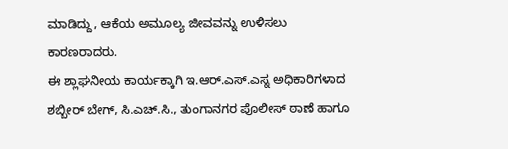ಮಾಡಿದ್ದು, ಆಕೆಯ ಅಮೂಲ್ಯ ಜೀವವನ್ನು ಉಳಿಸಲು ಕಾರಣರಾದರು.
ಈ ಶ್ಲಾಘನೀಯ ಕಾರ್ಯಕ್ಕಾಗಿ ಇ.ಆರ್.ಎಸ್.ಎಸ್ನ ಅಧಿಕಾರಿಗಳಾದ ಶಬ್ಬೀರ್ ಬೇಗ್, ಸಿ.ಎಚ್.ಸಿ., ತುಂಗಾನಗರ ಪೊಲೀಸ್ ಠಾಣೆ ಹಾಗೂ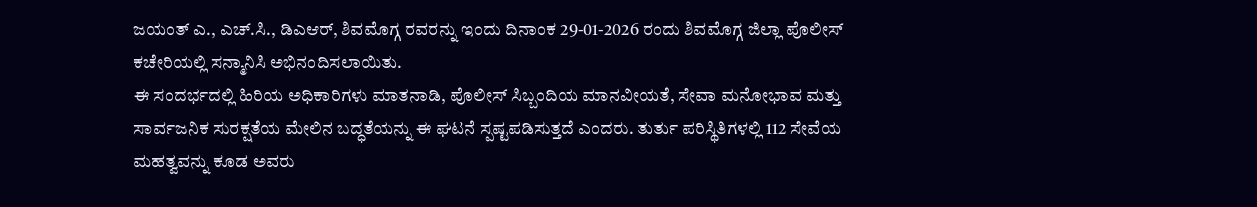ಜಯಂತ್ ಎ., ಎಚ್.ಸಿ., ಡಿಎಆರ್, ಶಿವಮೊಗ್ಗ ರವರನ್ನು ಇಂದು ದಿನಾಂಕ 29-01-2026 ರಂದು ಶಿವಮೊಗ್ಗ ಜಿಲ್ಲಾ ಪೊಲೀಸ್ ಕಚೇರಿಯಲ್ಲಿ ಸನ್ಮಾನಿಸಿ ಅಭಿನಂದಿಸಲಾಯಿತು.
ಈ ಸಂದರ್ಭದಲ್ಲಿ ಹಿರಿಯ ಅಧಿಕಾರಿಗಳು ಮಾತನಾಡಿ, ಪೊಲೀಸ್ ಸಿಬ್ಬಂದಿಯ ಮಾನವೀಯತೆ, ಸೇವಾ ಮನೋಭಾವ ಮತ್ತು ಸಾರ್ವಜನಿಕ ಸುರಕ್ಷತೆಯ ಮೇಲಿನ ಬದ್ಧತೆಯನ್ನು ಈ ಘಟನೆ ಸ್ಪಷ್ಟಪಡಿಸುತ್ತದೆ ಎಂದರು. ತುರ್ತು ಪರಿಸ್ಥಿತಿಗಳಲ್ಲಿ 112 ಸೇವೆಯ ಮಹತ್ವವನ್ನು ಕೂಡ ಅವರು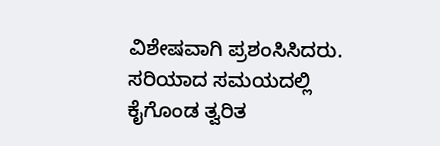ವಿಶೇಷವಾಗಿ ಪ್ರಶಂಸಿಸಿದರು.
ಸರಿಯಾದ ಸಮಯದಲ್ಲಿ ಕೈಗೊಂಡ ತ್ವರಿತ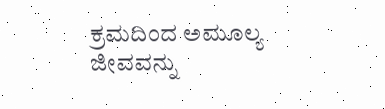ಕ್ರಮದಿಂದ ಅಮೂಲ್ಯ ಜೀವವನ್ನು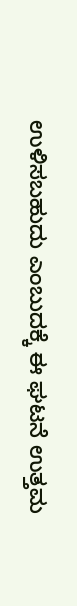ಉಳಿಸಬಹುದು ಎಂಬುದಕ್ಕೆ ಈ ಘಟನೆ ಉತ್ತಮ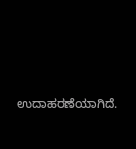ಉದಾಹರಣೆಯಾಗಿದೆ.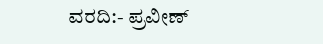ವರದಿ:- ಪ್ರವೀಣ್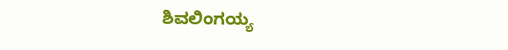ಶಿವಲಿಂಗಯ್ಯ